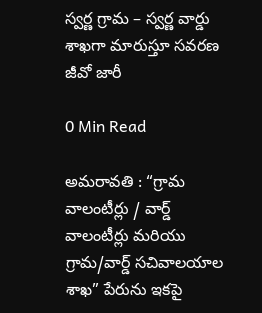స్వర్ణ గ్రామ – స్వర్ణ వార్డు శాఖగా మారుస్తూ సవరణ జీవో జారీ

0 Min Read

అమరావతి : “గ్రామ వాలంటీర్లు / వార్డ్ వాలంటీర్లు మరియు గ్రామ/వార్డ్ సచివాలయాల శాఖ” పేరును ఇకపై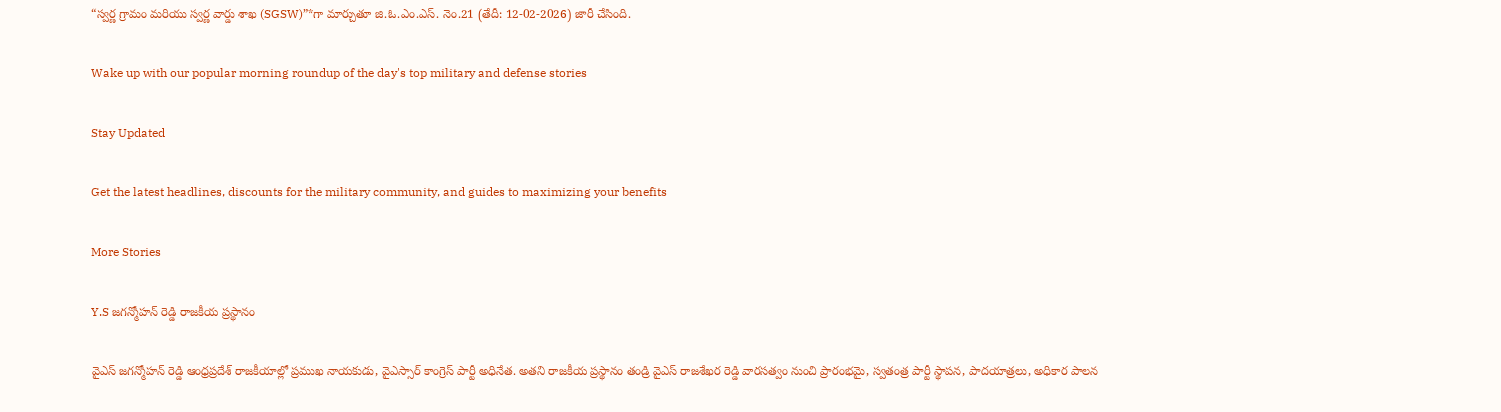“స్వర్ణ గ్రామం మరియు స్వర్ణ వార్డు శాఖ (SGSW)”*గా మార్చుతూ జి.ఓ.ఎం.ఎస్. నెం.21 (తేదీ: 12-02-2026) జారీ చేసింది.

Wake up with our popular morning roundup of the day's top military and defense stories

Stay Updated

Get the latest headlines, discounts for the military community, and guides to maximizing your benefits

More Stories

Y.S జగన్మోహన్ రెడ్డి రాజకీయ ప్రస్థానం

వైఎస్ జగన్మోహన్ రెడ్డి ఆంధ్రప్రదేశ్ రాజకీయాల్లో ప్రముఖ నాయకుడు, వైఎస్సార్ కాంగ్రెస్ పార్టీ అధినేత. అతని రాజకీయ ప్రస్థానం తండ్రి వైఎస్ రాజశేఖర రెడ్డి వారసత్వం నుంచి ప్రారంభమై, స్వతంత్ర పార్టీ స్థాపన, పాదయాత్రలు, అధికార పాలన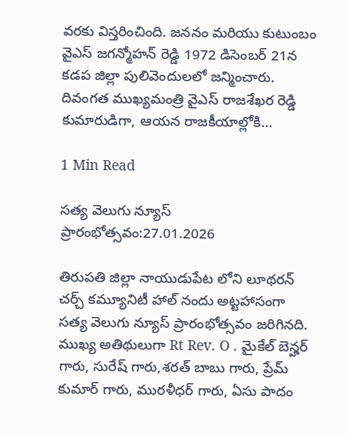వరకు విస్తరించింది. జననం మరియు కుటుంబం వైఎస్ జగన్మోహన్ రెడ్డి 1972 డిసెంబర్ 21న కడప జిల్లా పులివెందులలో జన్మించారు. దివంగత ముఖ్యమంత్రి వైఎస్ రాజశేఖర రెడ్డి కుమారుడిగా, ఆయన రాజకీయాల్లోకి…

1 Min Read

సత్య వెలుగు న్యూస్ ప్రారంభోత్సవం:27.01.2026

తిరుపతి జిల్లా నాయుడుపేట లోని లూథరన్ చర్చ్ కమ్యూనిటీ హాల్ నందు అట్టహాసంగా సత్య వెలుగు న్యూస్ ప్రారంభోత్సవం జరిగినది. ముఖ్య అతిథులుగా Rt Rev. O . మైకేల్ బెన్హర్ గారు, సురేష్ గారు,శరత్ బాబు గారు, ప్రేమ్ కుమార్ గారు, మురళీధర్ గారు, ఏసు పాదం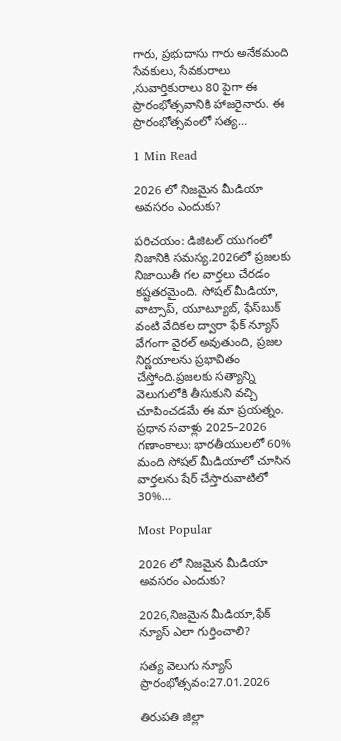గారు, ప్రభుదాసు గారు అనేకమంది సేవకులు, సేవకురాలు ,సువార్తికురాలు 80 పైగా ఈ ప్రారంభోత్సవానికి హాజరైనారు. ఈ ప్రారంభోత్సవంలో సత్య…

1 Min Read

2026 లో నిజమైన మీడియా అవసరం ఎందుకు?

పరిచయం: డిజిటల్ యుగంలో నిజానికి సమస్య.2026లో ప్రజలకు నిజాయితీ గల వార్తలు చేరడం కష్టతరమైంది. సోషల్ మీడియా, వాట్సాప్, యూట్యూబ్, ఫేస్‌బుక్ వంటి వేదికల ద్వారా ఫేక్ న్యూస్ వేగంగా వైరల్ అవుతుంది, ప్రజల నిర్ణయాలను ప్రభావితం చేస్తోంది.ప్రజలకు సత్యాన్ని వెలుగులోకి తీసుకుని వచ్చి చూపించడమే ఈ మా ప్రయత్నం. ప్రధాన సవాళ్లు 2025–2026 గణాంకాలు: భారతీయులలో 60% మంది సోషల్ మీడియాలో చూసిన వార్తలను షేర్ చేస్తారువాటిలో 30%…

Most Popular

2026 లో నిజమైన మీడియా అవసరం ఎందుకు?

2026,నిజమైన మీడియా,ఫేక్ న్యూస్ ఎలా గుర్తించాలి?

సత్య వెలుగు న్యూస్ ప్రారంభోత్సవం:27.01.2026

తిరుపతి జిల్లా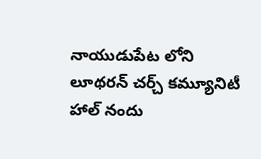నాయుడుపేట లోని లూథరన్ చర్చ్ కమ్యూనిటీ హాల్ నందు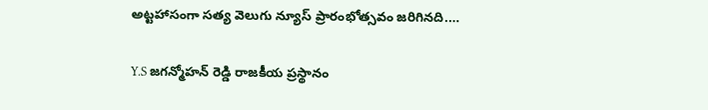అట్టహాసంగా సత్య వెలుగు న్యూస్ ప్రారంభోత్సవం జరిగినది.…

Y.S జగన్మోహన్ రెడ్డి రాజకీయ ప్రస్థానం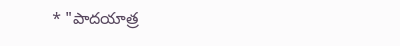* "పాదయాత్ర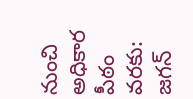నుంచి అధికార పీఠం వరకు: జగన్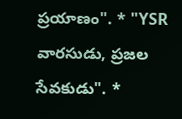ప్రయాణం". * "YSR వారసుడు, ప్రజల సేవకుడు". *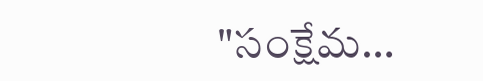"సంక్షేమ…